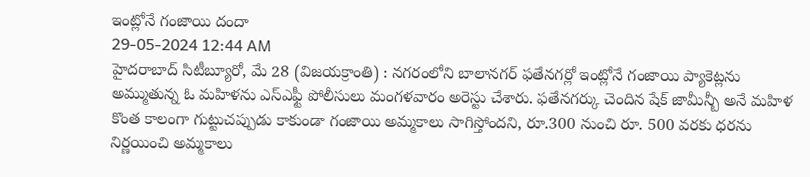ఇంట్లోనే గంజాయి దందా
29-05-2024 12:44 AM
హైదరాబాద్ సిటీబ్యూరో, మే 28 (విజయక్రాంతి) : నగరంలోని బాలానగర్ ఫతేనగర్లో ఇంట్లోనే గంజాయి ప్యాకెట్లను అమ్ముతున్న ఓ మహిళను ఎస్ఎఫ్టీ పోలీసులు మంగళవారం అరెస్టు చేశారు. ఫతేనగర్కు చెందిన షేక్ జామీన్బీ అనే మహిళ కొంత కాలంగా గుట్టుచప్పుడు కాకుండా గంజాయి అమ్మకాలు సాగిస్తోందని, రూ.300 నుంచి రూ. 500 వరకు ధరను నిర్ణయించి అమ్మకాలు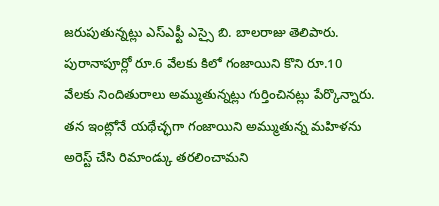జరుపుతున్నట్లు ఎస్ఎఫ్టీ ఎస్సై బి. బాలరాజు తెలిపారు. పురానాపూర్లో రూ.6 వేలకు కిలో గంజాయిని కొని రూ.10 వేలకు నిందితురాలు అమ్ముతున్నట్లు గుర్తించినట్లు పేర్కొన్నారు. తన ఇంట్లోనే యథేచ్ఛగా గంజాయిని అమ్ముతున్న మహిళను అరెస్ట్ చేసి రిమాండ్కు తరలించామని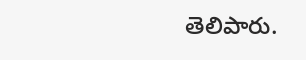తెలిపారు.